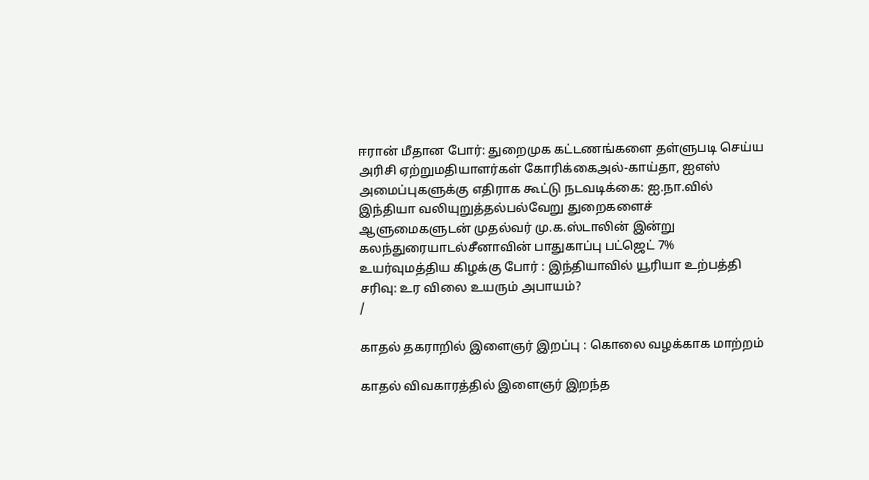ஈரான் மீதான போர்: துறைமுக கட்டணங்களை தள்ளுபடி செய்ய அரிசி ஏற்றுமதியாளர்கள் கோரிக்கைஅல்-காய்தா, ஐஎஸ் அமைப்புகளுக்கு எதிராக கூட்டு நடவடிக்கை: ஐ.நா.வில் இந்தியா வலியுறுத்தல்பல்வேறு துறைகளைச் ஆளுமைகளுடன் முதல்வர் மு.க.ஸ்டாலின் இன்று கலந்துரையாடல்சீனாவின் பாதுகாப்பு பட்ஜெட் 7% உயர்வுமத்திய கிழக்கு போர் : இந்தியாவில் யூரியா உற்பத்தி சரிவு: உர விலை உயரும் அபாயம்?
/

காதல் தகராறில் இளைஞர் இறப்பு : கொலை வழக்காக மாற்றம்

காதல் விவகாரத்தில் இளைஞர் இறந்த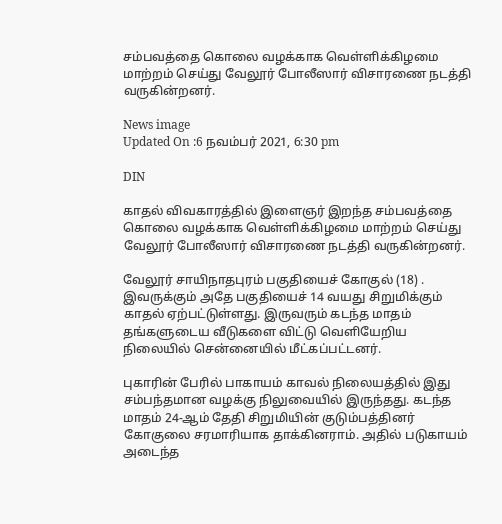சம்பவத்தை கொலை வழக்காக வெள்ளிக்கிழமை மாற்றம் செய்து வேலூர் போலீஸார் விசாரணை நடத்தி வருகின்றனர்.

News image
Updated On :6 நவம்பர் 2021, 6:30 pm

DIN

காதல் விவகாரத்தில் இளைஞர் இறந்த சம்பவத்தை கொலை வழக்காக வெள்ளிக்கிழமை மாற்றம் செய்து வேலூர் போலீஸார் விசாரணை நடத்தி வருகின்றனர்.

வேலூர் சாயிநாதபுரம் பகுதியைச் கோகுல் (18) . இவருக்கும் அதே பகுதியைச் 14 வயது சிறுமிக்கும் காதல் ஏற்பட்டுள்ளது. இருவரும் கடந்த மாதம் தங்களுடைய வீடுகளை விட்டு வெளியேறிய நிலையில் சென்னையில் மீட்கப்பட்டனர்.

புகாரின் பேரில் பாகாயம் காவல் நிலையத்தில் இது சம்பந்தமான வழக்கு நிலுவையில் இருந்தது. கடந்த மாதம் 24-ஆம் தேதி சிறுமியின் குடும்பத்தினர் கோகுலை சரமாரியாக தாக்கினராம். அதில் படுகாயம் அடைந்த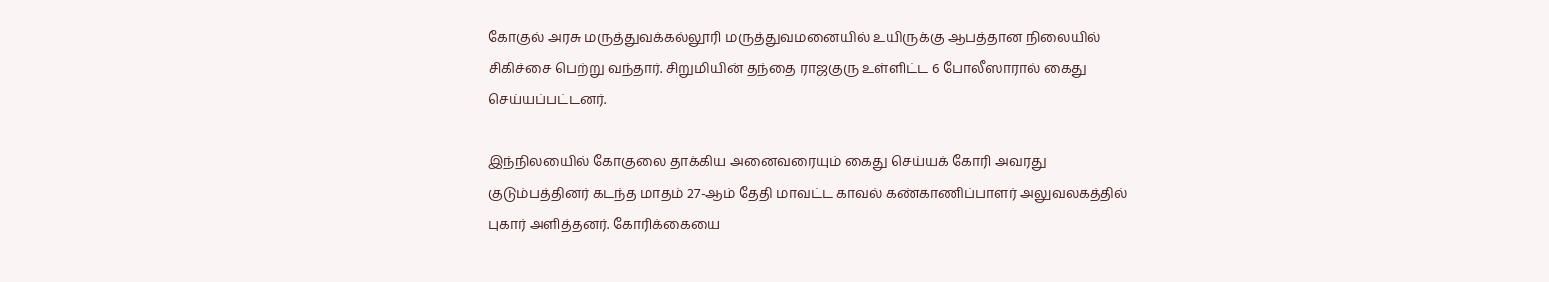கோகுல் அரசு மருத்துவக்கல்லூரி மருத்துவமனையில் உயிருக்கு ஆபத்தான நிலையில் சிகிச்சை பெற்று வந்தார். சிறுமியின் தந்தை ராஜகுரு உள்ளிட்ட 6 போலீஸாரால் கைது செய்யப்பட்டனர்.

இந்நிலயைில் கோகுலை தாக்கிய அனைவரையும் கைது செய்யக் கோரி அவரது குடும்பத்தினர் கடந்த மாதம் 27-ஆம் தேதி மாவட்ட காவல் கண்காணிப்பாளர் அலுவலகத்தில் புகார் அளித்தனர். கோரிக்கையை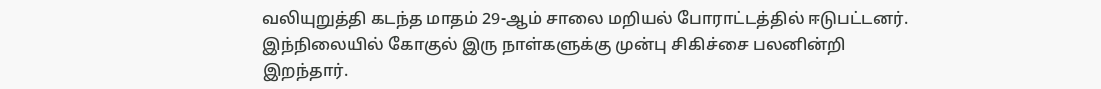வலியுறுத்தி கடந்த மாதம் 29-ஆம் சாலை மறியல் போராட்டத்தில் ஈடுபட்டனர். இந்நிலையில் கோகுல் இரு நாள்களுக்கு முன்பு சிகிச்சை பலனின்றி இறந்தார்.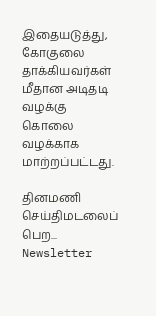இதையடுத்து, கோகுலை தாக்கியவர்கள் மீதான அடிதடி வழக்கு கொலை வழக்காக மாற்றப்பட்டது.

தினமணி செய்திமடலைப் பெற... Newsletter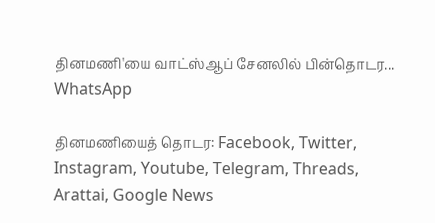தினமணி'யை வாட்ஸ்ஆப் சேனலில் பின்தொடர... WhatsApp

தினமணியைத் தொடர: Facebook, Twitter, Instagram, Youtube, Telegram, Threads, Arattai, Google News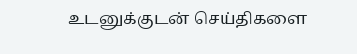உடனுக்குடன் செய்திகளை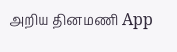அறிய தினமணி App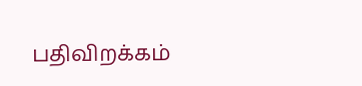பதிவிறக்கம்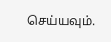செய்யவும்.